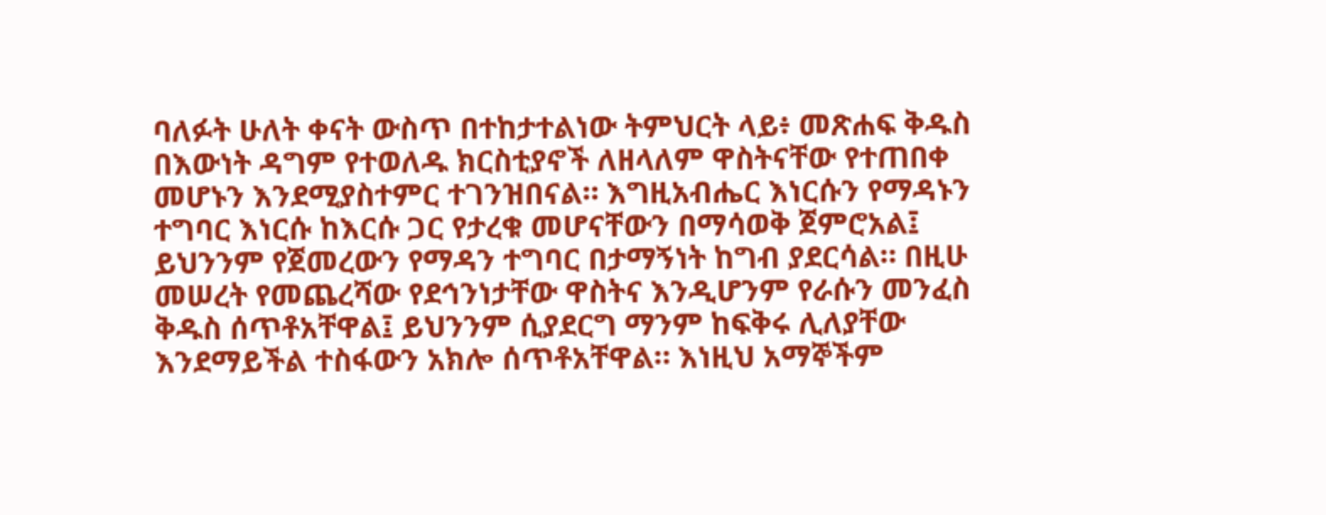ባለፉት ሁለት ቀናት ውስጥ በተከታተልነው ትምህርት ላይ፥ መጽሐፍ ቅዱስ በእውነት ዳግም የተወለዱ ክርስቲያኖች ለዘላለም ዋስትናቸው የተጠበቀ መሆኑን እንደሚያስተምር ተገንዝበናል። እግዚአብሔር እነርሱን የማዳኑን ተግባር እነርሱ ከእርሱ ጋር የታረቁ መሆናቸውን በማሳወቅ ጀምሮአል፤ ይህንንም የጀመረውን የማዳን ተግባር በታማኝነት ከግብ ያደርሳል። በዚሁ መሠረት የመጨረሻው የደኅንነታቸው ዋስትና እንዲሆንም የራሱን መንፈስ ቅዱስ ሰጥቶአቸዋል፤ ይህንንም ሲያደርግ ማንም ከፍቅሩ ሊለያቸው እንደማይችል ተስፋውን አክሎ ሰጥቶአቸዋል። እነዚህ አማኞችም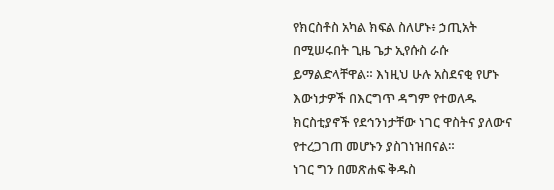የክርስቶስ አካል ክፍል ስለሆኑ፥ ኃጢአት በሚሠሩበት ጊዜ ጌታ ኢየሱስ ራሱ ይማልድላቸዋል። እነዚህ ሁሉ አስደናቂ የሆኑ እውነታዎች በእርግጥ ዳግም የተወለዱ ክርስቲያኖች የደኅንነታቸው ነገር ዋስትና ያለውና የተረጋገጠ መሆኑን ያስገነዝበናል።
ነገር ግን በመጽሐፍ ቅዱስ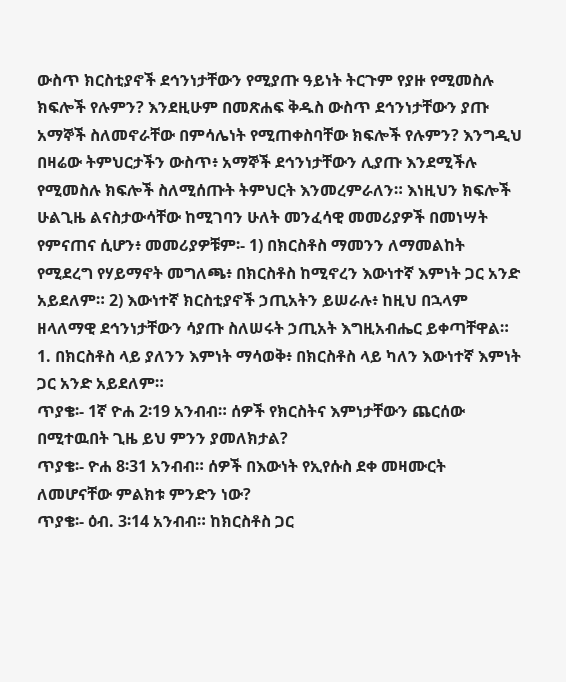ውስጥ ክርስቲያኖች ደኅንነታቸውን የሚያጡ ዓይነት ትርጉም የያዙ የሚመስሉ ክፍሎች የሉምን? እንደዚሁም በመጽሐፍ ቅዱስ ውስጥ ደኅንነታቸውን ያጡ አማኞች ስለመኖራቸው በምሳሌነት የሚጠቀስባቸው ክፍሎች የሉምን? እንግዲህ በዛሬው ትምህርታችን ውስጥ፥ አማኞች ደኅንነታቸውን ሊያጡ እንደሚችሉ የሚመስሉ ክፍሎች ስለሚሰጡት ትምህርት እንመረምራለን። እነዚህን ክፍሎች ሁልጊዜ ልናስታውሳቸው ከሚገባን ሁለት መንፈሳዊ መመሪያዎች በመነሣት የምናጠና ሲሆን፥ መመሪያዎቹም፡- 1) በክርስቶስ ማመንን ለማመልከት የሚደረግ የሃይማኖት መግለጫ፥ በክርስቶስ ከሚኖረን እውነተኛ እምነት ጋር አንድ አይደለም። 2) እውነተኛ ክርስቲያኖች ኃጢአትን ይሠራሉ፥ ከዚህ በኋላም ዘላለማዊ ደኅንነታቸውን ሳያጡ ስለሠሩት ኃጢአት እግዚአብሔር ይቀጣቸዋል።
1. በክርስቶስ ላይ ያለንን እምነት ማሳወቅ፥ በክርስቶስ ላይ ካለን እውነተኛ እምነት ጋር አንድ አይደለም።
ጥያቄ፡- 1ኛ ዮሐ 2፡19 አንብብ። ሰዎች የክርስትና እምነታቸውን ጨርሰው በሚተዉበት ጊዜ ይህ ምንን ያመለክታል?
ጥያቄ፡- ዮሐ 8፡31 አንብብ። ሰዎች በእውነት የኢየሱስ ደቀ መዛሙርት ለመሆናቸው ምልክቱ ምንድን ነው?
ጥያቄ፡- ዕብ. 3፡14 አንብብ። ከክርስቶስ ጋር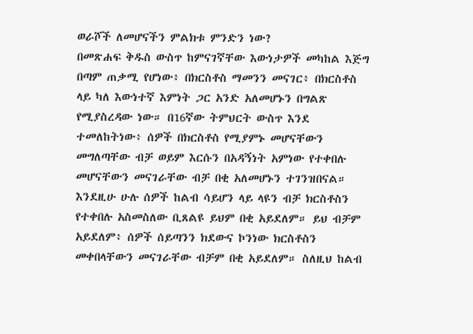ወራሾች ለመሆናችን ምልክቱ ምንድን ነው?
በመጽሐፍ ቅዱስ ውስጥ ከምናገኛቸው እውነታዎች መካከል እጅግ በጣም ጠቃሚ የሆነው፥ በክርስቶስ ማመንን መናገር፥ በክርስቶስ ላይ ካለ እውነተኛ እምነት ጋር አንድ አለመሆኑን በግልጽ የሚያስረዳው ነው። በ16ኛው ትምህርት ውስጥ እንደ ተመለከትነው፥ ሰዎች በክርስቶስ የሚያምኑ መሆናቸውን መግለጣቸው ብቻ ወይም እርሱን በአዳኝነት አምነው የተቀበሉ መሆናቸውን መናገራቸው ብቻ በቂ አለመሆኑን ተገንዝበናል። እንደዚሁ ሁሉ ሰዎች ከልብ ሳይሆን ላይ ላዩን ብቻ ክርስቶስን የተቀበሉ አስመስለው ቢጸልዩ ይህም በቂ አይደለም። ይህ ብቻም አይደለም፥ ሰዎች ሰይጣንን ክደውና ኮንነው ክርስቶስን መቀበላቸውን መናገራቸው ብቻም በቂ አይደለም። ስለዚህ ከልብ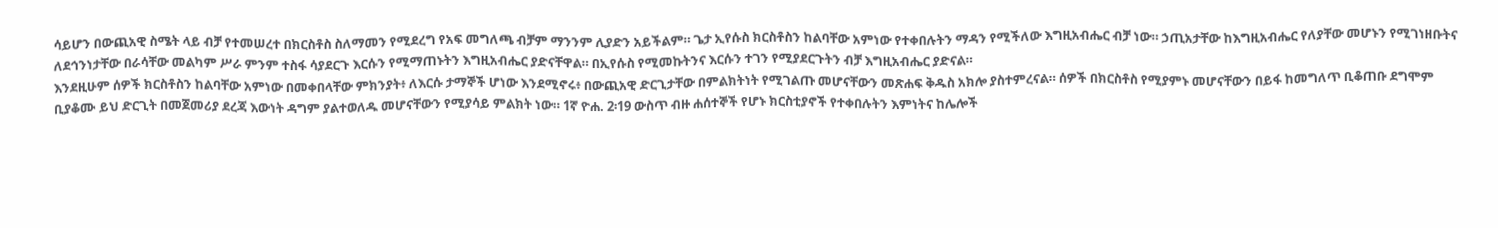ሳይሆን በውጪአዊ ስሜት ላይ ብቻ የተመሠረተ በክርስቶስ ስለማመን የሚደረግ የአፍ መግለጫ ብቻም ማንንም ሊያድን አይችልም። ጌታ ኢየሱስ ክርስቶስን ከልባቸው አምነው የተቀበሉትን ማዳን የሚችለው እግዚአብሔር ብቻ ነው። ኃጢአታቸው ከእግዚአብሔር የለያቸው መሆኑን የሚገነዘቡትና ለደኅንነታቸው በራሳቸው መልካም ሥራ ምንም ተስፋ ሳያደርጉ እርሱን የሚማጠኑትን እግዚአብሔር ያድናቸዋል። በኢየሱስ የሚመኩትንና እርሱን ተገን የሚያደርጉትን ብቻ እግዚአብሔር ያድናል።
እንደዚሁም ሰዎች ክርስቶስን ከልባቸው አምነው በመቀበላቸው ምክንያት፥ ለእርሱ ታማኞች ሆነው እንደሚኖሩ፥ በውጪአዊ ድርጊታቸው በምልክትነት የሚገልጡ መሆናቸውን መጽሐፍ ቅዱስ አክሎ ያስተምረናል። ሰዎች በክርስቶስ የሚያምኑ መሆናቸውን በይፋ ከመግለጥ ቢቆጠቡ ደግሞም ቢያቆሙ ይህ ድርጊት በመጀመሪያ ደረጃ እውነት ዳግም ያልተወለዱ መሆናቸውን የሚያሳይ ምልክት ነው። 1ኛ ዮሐ. 2፡19 ውስጥ ብዙ ሐሰተኞች የሆኑ ክርስቲያኖች የተቀበሉትን እምነትና ከሌሎች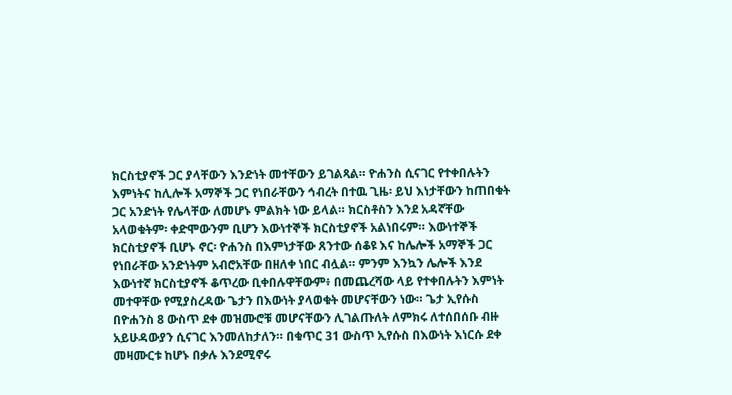ክርስቲያኖች ጋር ያላቸውን እንድነት መተቸውን ይገልጻል። ዮሐንስ ሲናገር የተቀበሉትን እምነትና ከሊሎች አማኞች ጋር የነበራቸውን ኅብረት በተዉ ጊዜ፡ ይህ እነታቸውን ከጠበቁት ጋር አንድነት የሌላቸው ለመሆኑ ምልክት ነው ይላል። ክርስቶስን እንደ አዳኛቸው አላወቁትም፡ ቀድሞውንም ቢሆን እውነተኞች ክርስቲያኖች አልነበሩም። እውነተኞች ክርስቲያኖች ቢሆኑ ኖር፡ ዮሐንስ በእምነታቸው ጸንተው ሰቆዩ እና ከሌሎች አማኞች ጋር የነበራቸው አንድነትም አብሮአቸው በዘለቀ ነበር ብሏል። ምንም እንኳን ሌሎች እንደ እውነተኛ ክርስቲያኖች ቆጥረው ቢቀበሉዋቸውም፥ በመጨረሻው ላይ የተቀበሉትን እምነት መተዋቸው የሚያስረዳው ጌታን በእውነት ያላወቁት መሆናቸውን ነው። ጌታ ኢየሱስ በዮሐንስ 8 ውስጥ ደቀ መዝሙሮቹ መሆናቸውን ሊገልጡለት ለምክሩ ለተሰበሰቡ ብዙ አይሁዳውያን ሲናገር እንመለከታለን። በቁጥር 31 ውስጥ ኢየሱስ በእውነት እነርሱ ደቀ መዛሙርቱ ከሆኑ በቃሉ እንደሚኖሩ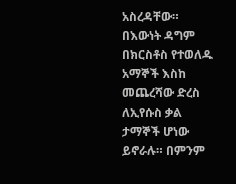አስረዳቸው። በእውነት ዳግም በክርስቶስ የተወለዱ አማኞች እስከ መጨረሻው ድረስ ለኢየሱስ ቃል ታማኞች ሆነው ይኖራሉ። በምንም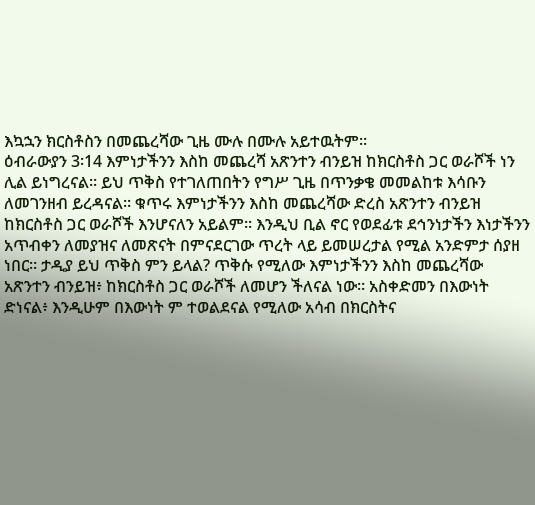እኳኋን ክርስቶስን በመጨረሻው ጊዜ ሙሉ በሙሉ አይተዉትም።
ዕብራውያን 3፡14 እምነታችንን እስከ መጨረሻ አጽንተን ብንይዝ ከክርስቶስ ጋር ወራሾች ነን ሊል ይነግረናል። ይህ ጥቅስ የተገለጠበትን የግሥ ጊዜ በጥንቃቄ መመልከቱ እሳቡን ለመገንዘብ ይረዳናል። ቁጥሩ እምነታችንን እስከ መጨረሻው ድረስ አጽንተን ብንይዝ ከክርስቶስ ጋር ወራሾች እንሆናለን አይልም። እንዲህ ቢል ኖር የወደፊቱ ደኅንነታችን እነታችንን አጥብቀን ለመያዝና ለመጽናት በምናደርገው ጥረት ላይ ይመሠረታል የሚል አንድምታ ሰያዘ ነበር። ታዲያ ይህ ጥቅስ ምን ይላል? ጥቅሱ የሚለው እምነታችንን እስከ መጨረሻው አጽንተን ብንይዝ፥ ከክርስቶስ ጋር ወራሾች ለመሆን ችለናል ነው። አስቀድመን በእውነት ድነናል፥ እንዲሁም በእውነት ም ተወልደናል የሚለው አሳብ በክርስትና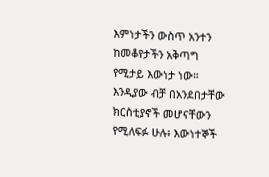እምነታችን ውስጥ አንተን ከመቆየታችን አቅጣግ የሚታይ እውነታ ነው። እንዲያው ብቻ በአንደበታቸው ክርስቲያኖች መሆናቸውን የሚለፍፉ ሁሉ፥ እውነተኞች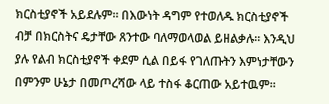ክርስቲያኖች አይደሉም። በእውነት ዳግም የተወለዱ ክርስቲያኖች ብቻ በክርስትና ዴታቸው ጸንተው ባለማወላወል ይዘልቃሉ። እንዲህ ያሉ የልብ ክርስቲያኖች ቀደም ሲል በይፋ የገለጡትን እምነታቸውን በምንም ሁኔታ በመጦረሻው ላይ ተስፋ ቆርጠው አይተዉም።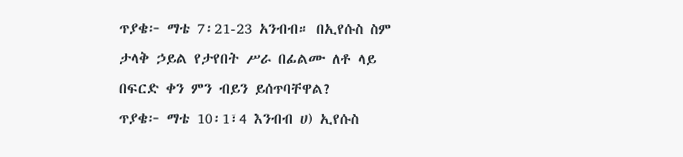ጥያቄ፦ ማቴ 7፡21-23 አንብብ። በኢየሱስ ስም ታላቅ ኃይል የታየበት ሥራ በፊልሙ ለቶ ላይ በፍርድ ቀን ምን ብይን ይሰጥባቸዋል?
ጥያቄ፦ ማቴ 10፡1፣4 እንብብ ሀ) ኢየሱስ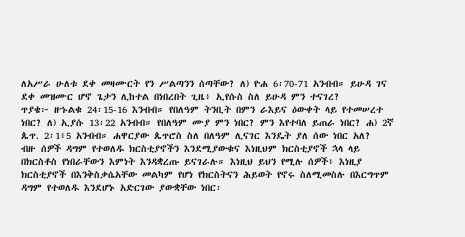ለአሥራ ሁለቱ ደቀ መዛሙርት የን ሥልጣንን ሰጣቸው? ለ) ዮሐ 6፡70-71 አንብብ። ይሁዳ ገና ደቀ መዝሙር ሆኖ ጌታን ሊከተል በነበረበት ጊዜ፥ ኢየሱስ ስለ ይሁዳ ምን ተናገረ?
ጥያቄ፦ ዘኁልቁ 24፡15-16 እንብብ። የበለዓም ትንቢት በምን ራእይና ዕውቀት ላይ የተመሠረተ ነበር? ለ) ኢያሱ 13፡22 አንብብ። የበለዓም ሙያ ምን ነበር? ምን እየተባለ ይጠራ ነበር? ሐ) 2ኛ ጴጥ. 2፡1፥5 አንብብ። ሐዋርያው ጴጥሮስ ስለ በለዓም ሊናገር እንዴት ያለ ሰው ነበር አለ?
ብዙ ሰዎች ዳግም የተወለዱ ክርስቲያኖችን እንደሚያውቁና እነዚህም ክርስቲያኖች ኋላ ላይ በክርስቶስ የነበራቸውን እምነት እንዳቋረጡ ይናገራሉ። እነዚህ ይህን የሚሉ ሰዎች፥ እነዚያ ክርስቲያኖች በእንቅስቃሴአቸው መልካም የሆነ የክርስትናን ሕይወት የኖሩ ስለሚመስሉ በእርግጥም ዳግም የተወለዱ እንደሆኑ አድርገው ያውቋቸው ነበር፡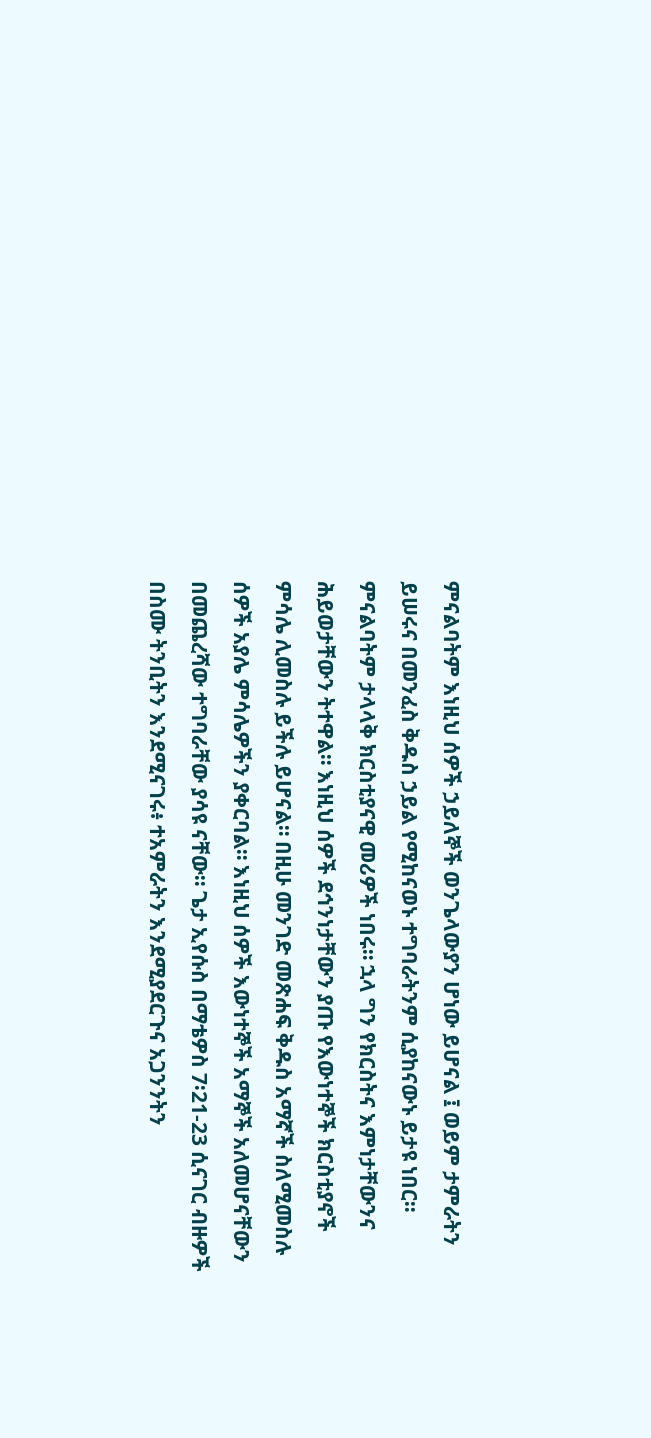ምናልባትም እነዚህ ሰዎች ኃይለኞች ወንጌላውያን ሆነው ይሆናል ፤ ወይም ታምራትን ይሠሩና በመንፈስ ቅዱስ ኃይል የሚከናወኑ ተግባራትንም ሲያከናውኑ ይታዩ ነበር። ምናልባትም ታላላቅ ክርስቲያናዊ መሪዎች ነበሩ። ኋላ ግን የክርስትና እምነታቸውንና ሕይወታቸውን ትተዋል። እነዚህ ሰዎች ደኅንነታቸውን ያጡ የእውነተኞች ክርስቲያኖች ምሳሌ ሊመስሉ ይችሉ ይሆናል። በዚሁ መንገድ መጽሐፍ ቅዱስ አማኛች ስለሚመስሉ ሰዎች አያሌ ምሳሌዎችን ያቀርባል። እነዚህ ሰዎች እውነተኞች አማኞች አለመሆናቸውን በመጨረሻው ተግባራቸው ያሳዩ ናቸው። ጌታ ኢየሱስ በማቴዎስ 7፡21-23 ሲናገር ብዙዎች በስሙ ትንቢትን እንደሚናገሩ፥ ተአምራትን እንደሚያደርጉና አጋንንትን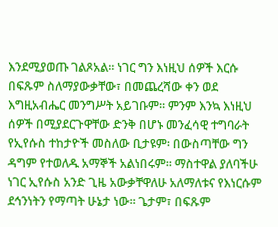እንደሚያወጡ ገልጾአል። ነገር ግን እነዚህ ሰዎች እርሱ በፍጹም ስለማያውቃቸው፣ በመጨረሻው ቀን ወደ እግዚአብሔር መንግሥት አይገቡም። ምንም እንኳ እነዚህ ሰዎች በሚያደርጉዋቸው ድንቅ በሆኑ መንፈሳዊ ተግባራት የኢየሱስ ተከታዮች መስለው ቢታዩም፡ በውስጣቸው ግን ዳግም የተወለዱ አማኞች አልነበሩም። ማስተዋል ያለባችሁ ነገር ኢየሱስ አንድ ጊዜ አውቃቸዋለሁ አለማለቱና የእነርሱም ደኅንነትን የማጣት ሁኔታ ነው። ጌታም፣ በፍጹም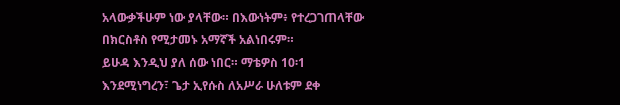አላውቃችሁም ነው ያላቸው። በእውነትም፥ የተረጋገጠላቸው በክርስቶስ የሚታመኑ አማኛች አልነበሩም።
ይሁዳ እንዲህ ያለ ሰው ነበር። ማቴዎስ 10፡1 እንደሚነግረን፣ ጌታ ኢየሱስ ለአሥራ ሁለቱም ደቀ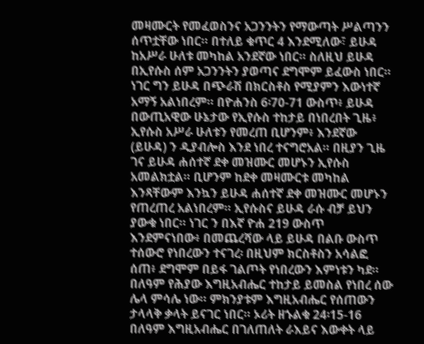መዛሙርት የመፈወስንና አጋንንትን የማውጣት ሥልጣንን ሰጥቷቸው ነበር። በተለይ ቁጥር 4 እንደሚለው፣ ይሁዳ ከአሥራ ሁለቱ መካከል አንደኛው ነበር። ስለዚህ ይሁዳ በኢየሱስ ሰም አጋንንትን ያወጣና ደግሞም ይፈውስ ነበር። ነገር ግን ይሁዳ በጭራሽ በክርስቶስ የሚያምን እውነተኛ አማኝ አልነበረም። በዮሐንስ 6፡70-71 ውስጥ፥ ይሁዳ በውጢአዊው ሁኔታው የኢየሱስ ተከታይ በነበረበት ጊዜ፥ ኢየሱስ አሥራ ሁለቱን የመረጠ ቢሆንም፥ እንደኛው (ይሁዳ) ን ዲያብሎስ እንደ ነበረ ተናግሮአል። በዚያን ጊዜ ገና ይሁዳ ሐሰተኛ ደቀ መዝሙር መሆኑን ኢየሱስ አመልክቷል። ቢሆንም ከደቀ መዛሙርቱ መካከል እንጻቸውም እንኳን ይሁዳ ሐሰተኛ ደቀ መዝሙር መሆኑን የጠረጠረ አልነበረም። ኢየሱስና ይሁዳ ራሱ ብቻ ይህን ያውቁ ነበር። ነገር ን በእኛ ዮሐ 219 ውስጥ እንደምናነበው፥ በመጨረሻው ላይ ይሁዳ በልቡ ውስጥ ተሰውሮ የነበረውን ተናገረ፡ በዚህም ክርስቶስን አሳልፎ ሰጠ፥ ደግሞም በይፋ ገልጦት የነበረውን እምነቱን ካደ።
በለዓም የሕያው እግዚአብሔር ተከታይ ይመስል የነበረ ሰው ሌላ ምሳሌ ነው። ምክንያቱም እግዚአብሔር የሰጠውን ታላላቅ ቃላት ይናገር ነበር። ኦሪት ዘኁልቁ 24፡15-16 በለዓም እግዚአብሔር በገለጠለት ራእይና እውቀት ላይ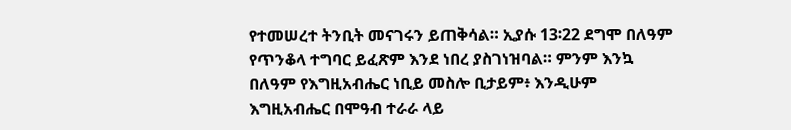የተመሠረተ ትንቢት መናገሩን ይጠቅሳል። ኢያሱ 13፡22 ደግሞ በለዓም የጥንቆላ ተግባር ይፈጽም እንደ ነበረ ያስገነዝባል። ምንም እንኳ በለዓም የእግዚአብሔር ነቢይ መስሎ ቢታይም፥ እንዲሁም እግዚአብሔር በሞዓብ ተራራ ላይ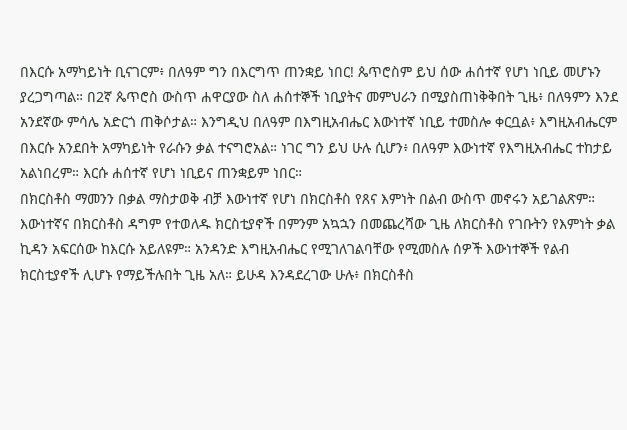በእርሱ አማካይነት ቢናገርም፥ በለዓም ግን በእርግጥ ጠንቋይ ነበር! ጴጥሮስም ይህ ሰው ሐሰተኛ የሆነ ነቢይ መሆኑን ያረጋግጣል። በ2ኛ ጴጥሮስ ውስጥ ሐዋርያው ስለ ሐሰተኞች ነቢያትና መምህራን በሚያስጠነቅቅበት ጊዜ፥ በለዓምን እንደ አንደኛው ምሳሌ አድርጎ ጠቅሶታል። እንግዲህ በለዓም በእግዚአብሔር እውነተኛ ነቢይ ተመስሎ ቀርቧል፥ እግዚአብሔርም በእርሱ አንደበት አማካይነት የራሱን ቃል ተናግሮአል። ነገር ግን ይህ ሁሉ ሲሆን፥ በለዓም እውነተኛ የእግዚአብሔር ተከታይ አልነበረም። እርሱ ሐሰተኛ የሆነ ነቢይና ጠንቋይም ነበር።
በክርስቶስ ማመንን በቃል ማስታወቅ ብቻ እውነተኛ የሆነ በክርስቶስ የጸና እምነት በልብ ውስጥ መኖሩን አይገልጽም። እውነተኛና በክርስቶስ ዳግም የተወለዱ ክርስቲያኖች በምንም አኳኋን በመጨረሻው ጊዜ ለክርስቶስ የገቡትን የእምነት ቃል ኪዳን አፍርሰው ከእርሱ አይለዩም። አንዳንድ እግዚአብሔር የሚገለገልባቸው የሚመስሉ ሰዎች እውነተኞች የልብ ክርስቲያኖች ሊሆኑ የማይችሉበት ጊዜ አለ። ይሁዳ እንዳደረገው ሁሉ፥ በክርስቶስ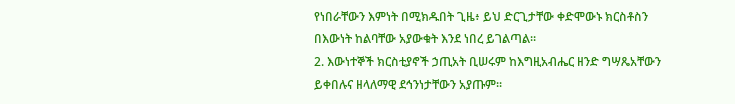የነበራቸውን እምነት በሚክዱበት ጊዜ፥ ይህ ድርጊታቸው ቀድሞውኑ ክርስቶስን በእውነት ከልባቸው አያውቁት እንደ ነበረ ይገልጣል።
2. እውነተኞች ክርስቲያኖች ኃጢአት ቢሠሩም ከእግዚአብሔር ዘንድ ግሣጼአቸውን ይቀበሉና ዘላለማዊ ደኅንነታቸውን አያጡም፡፡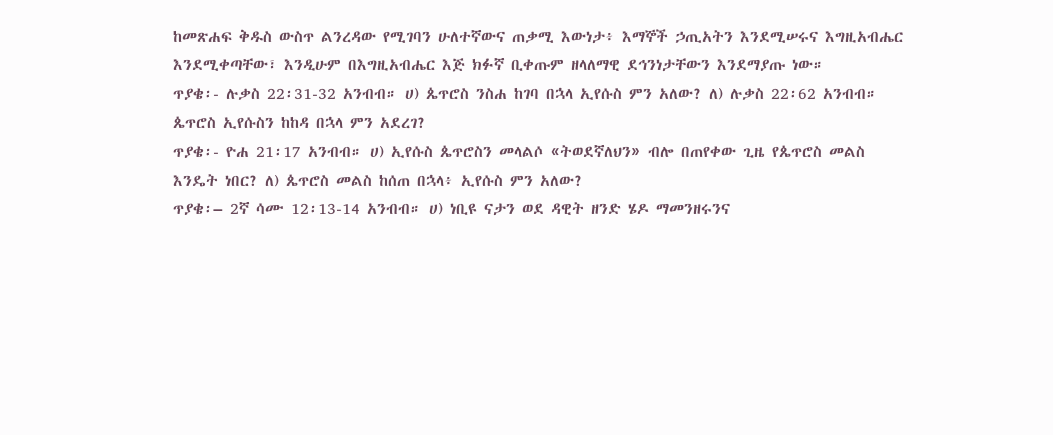ከመጽሐፍ ቅዱስ ውስጥ ልንረዳው የሚገባን ሁለተኛውና ጠቃሚ እውነታ፥ እማኞች ኃጢአትን እንደሚሠሩና እግዚአብሔር እንደሚቀጣቸው፣ እንዲሁም በእግዚአብሔር እጅ ክፉኛ ቢቀጡም ዘላለማዊ ደኅንነታቸውን እንደማያጡ ነው።
ጥያቄ፡- ሉቃስ 22፡31-32 አንብብ። ሀ) ጴጥሮስ ንስሐ ከገባ በኋላ ኢየሱስ ምን አለው? ለ) ሉቃስ 22፡62 አንብብ። ጴጥሮስ ኢየሱስን ከከዳ በኋላ ምን አደረገ?
ጥያቄ፡- ዮሐ 21፡17 አንብብ። ሀ) ኢየሱስ ጴጥሮስን መላልሶ «ትወደኛለህን» ብሎ በጠየቀው ጊዜ የጴጥሮስ መልስ እንዴት ነበር? ለ) ጴጥሮስ መልስ ከሰጠ በኋላ፥ ኢየሱስ ምን አለው?
ጥያቄ፡– 2ኛ ሳሙ 12፡13-14 አንብብ። ሀ) ነቢዩ ናታን ወደ ዳዊት ዘንድ ሄዶ ማመንዘሩንና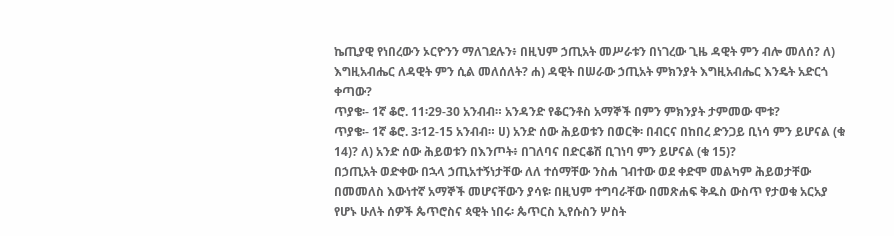ኬጢያዊ የነበረውን ኦርዮንን ማለገደሉን፥ በዚህም ኃጢአት መሥራቱን በነገረው ጊዜ ዳዊት ምን ብሎ መለሰ? ለ) እግዚአብሔር ለዳዊት ምን ሲል መለሰለት? ሐ) ዳዊት በሠራው ኃጢአት ምክንያት እግዚአብሔር እንዴት አድርጎ ቀጣው?
ጥያቄ፡- 1ኛ ቆሮ. 11፡29-30 አንብብ። አንዳንድ የቆርንቶስ አማኞች በምን ምክንያት ታምመው ሞቱ?
ጥያቄ፡- 1ኛ ቆሮ. 3፡12-15 አንብብ። ሀ) አንድ ሰው ሕይወቱን በወርቅ፡ በብርና በከበረ ድንጋይ ቢነሳ ምን ይሆናል (ቁ 14)? ለ) አንድ ሰው ሕይወቱን በእንጦት፥ በገለባና በድርቆሽ ቢገነባ ምን ይሆናል (ቁ 15)?
በኃጢአት ወድቀው በኋላ ኃጢአተኝነታቸው ለለ ተሰማቸው ንስሐ ገብተው ወደ ቀድሞ መልካም ሕይወታቸው በመመለስ እውነተኛ አማኞች መሆናቸውን ያሳዩ፡ በዚህም ተግባራቸው በመጽሐፍ ቅዱስ ውስጥ የታወቁ አርአያ የሆኑ ሁለት ሰዎች ጴጥሮስና ጳዊት ነበሩ፡ ጴጥርስ ኢየሱስን ሦስት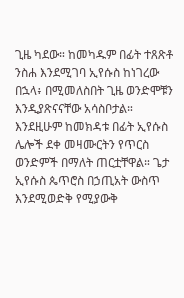ጊዜ ካደው። ከመካዱም በፊት ተጸጽቶ ንስሐ እንደሚገባ ኢየሱስ ከነገረው በኋላ፥ በሚመለስበት ጊዜ ወንድሞቹን እንዲያጽናናቸው አሳስቦታል። እንደዚሁም ከመክዳቱ በፊት ኢየሱስ ሌሎች ደቀ መዛሙርትን የጥርስ ወንድምች በማለት ጠርቷቸዋል። ጌታ ኢየሱስ ጴጥሮስ በኃጢአት ውስጥ እንደሚወድቅ የሚያውቅ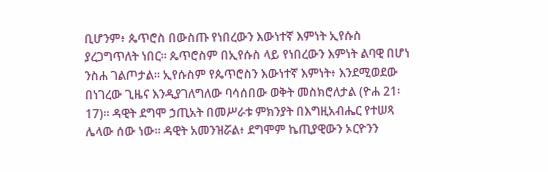ቢሆንም፥ ጴጥሮስ በውስጡ የነበረውን እውነተኛ እምነት ኢየሱስ ያረጋግጥለት ነበር። ጴጥሮስም በኢየሱስ ላይ የነበረውን እምነት ልባዊ በሆነ ንስሐ ገልጦታል። ኢየሱስም የጴጥሮስን እውነተኛ እምነት፥ እንደሚወደው በነገረው ጊዜና እንዲያገለግለው ባሳሰበው ወቅት መስክሮለታል (ዮሐ 21፡17)። ዳዊት ደግሞ ኃጢአት በመሥራቱ ምክንያት በእግዚአብሔር የተሠጻ ሌላው ሰው ነው። ዳዊት አመንዝሯል፥ ደግሞም ኬጢያዊውን ኦርዮንን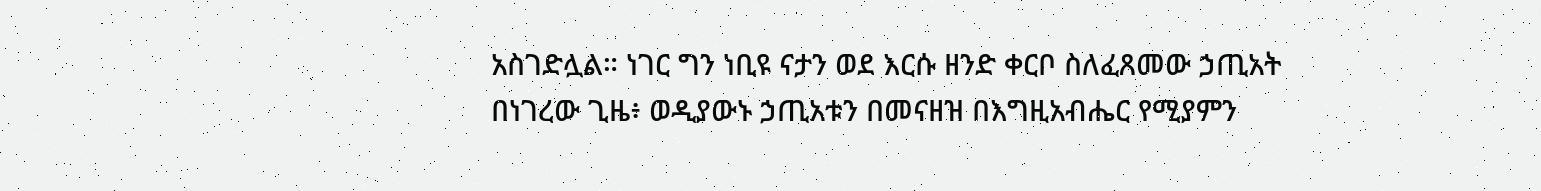አስገድሏል። ነገር ግን ነቢዩ ናታን ወደ እርሱ ዘንድ ቀርቦ ስለፈጸመው ኃጢአት በነገረው ጊዜ፥ ወዲያውኑ ኃጢአቱን በመናዘዝ በእግዚአብሔር የሚያምን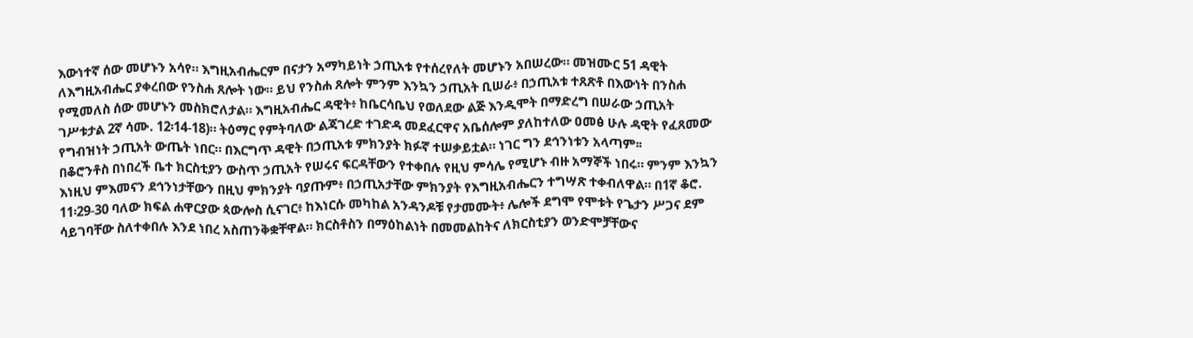እውነተኛ ሰው መሆኑን አሳየ። እግዚአብሔርም በናታን አማካይነት ኃጢአቱ የተሰረየለት መሆኑን አበሠረው። መዝሙር 51 ዳዊት ለእግዚአብሔር ያቀረበው የንስሐ ጸሎት ነው። ይህ የንስሐ ጸሎት ምንም እንኳን ኃጢአት ቢሠራ፥ በኃጢአቱ ተጸጽቶ በእውነት በንስሐ የሚመለስ ሰው መሆኑን መስክሮለታል። እግዚአብሔር ዳዊት፥ ከቤርሳቤህ የወለደው ልጅ እንዲሞት በማድረግ በሠራው ኃጢአት ገሥቱታል 2ኛ ሳሙ. 12፡14-18)። ትዕማር የምትባለው ልጃገረድ ተገድዳ መደፈርዋና አቤሰሎም ያለከተለው ዐመፅ ሁሉ ዳዊት የፈጸመው የግብዝነት ኃጢአት ውጤት ነበር። በእርግጥ ዳዊት በኃጢአቱ ምክንያት ክፉኛ ተሠቃይቷል። ነገር ግን ደኅንነቱን አላጣም፡፡
በቆሮንቶስ በነበረች ቤተ ክርስቲያን ውስጥ ኃጢአት የሠሩና ፍርዳቸውን የተቀበሉ የዚህ ምሳሌ የሚሆኑ ብዙ አማኞች ነበሩ። ምንም እንኳን እነዚህ ምእመናን ደኅንነታቸውን በዚህ ምክንያት ባያጡም፥ በኃጢአታቸው ምክንያት የእግዚአብሔርን ተግሣጽ ተቀብለዋል። በ1ኛ ቆሮ. 11፡29-30 ባለው ክፍል ሐዋርያው ጳውሎስ ሲናገር፥ ከእነርሱ መካከል አንዳንዶቹ የታመሙት፥ ሌሎች ደግሞ የሞቱት የጌታን ሥጋና ደም ሳይገባቸው ስለተቀበሉ እንደ ነበረ አስጠንቅቋቸዋል። ክርስቶስን በማዕከልነት በመመልከትና ለክርስቲያን ወንድሞቻቸውና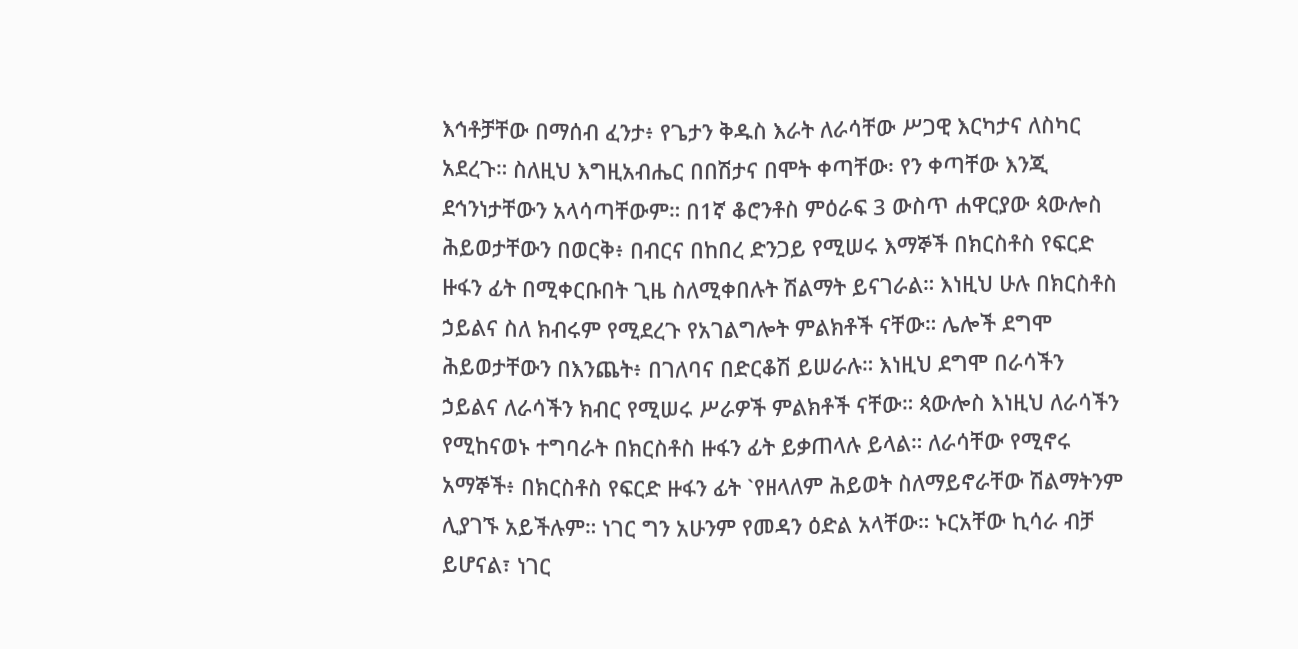እኅቶቻቸው በማሰብ ፈንታ፥ የጌታን ቅዱስ እራት ለራሳቸው ሥጋዊ እርካታና ለስካር አደረጉ። ስለዚህ እግዚአብሔር በበሽታና በሞት ቀጣቸው፡ የን ቀጣቸው እንጂ ደኅንነታቸውን አላሳጣቸውም። በ1ኛ ቆሮንቶስ ምዕራፍ 3 ውስጥ ሐዋርያው ጳውሎስ ሕይወታቸውን በወርቅ፥ በብርና በከበረ ድንጋይ የሚሠሩ እማኞች በክርስቶስ የፍርድ ዙፋን ፊት በሚቀርቡበት ጊዜ ስለሚቀበሉት ሽልማት ይናገራል። እነዚህ ሁሉ በክርስቶስ ኃይልና ስለ ክብሩም የሚደረጉ የአገልግሎት ምልክቶች ናቸው። ሌሎች ደግሞ ሕይወታቸውን በእንጨት፥ በገለባና በድርቆሽ ይሠራሉ። እነዚህ ደግሞ በራሳችን ኃይልና ለራሳችን ክብር የሚሠሩ ሥራዎች ምልክቶች ናቸው። ጳውሎስ እነዚህ ለራሳችን የሚከናወኑ ተግባራት በክርስቶስ ዙፋን ፊት ይቃጠላሉ ይላል። ለራሳቸው የሚኖሩ አማኞች፥ በክርስቶስ የፍርድ ዙፋን ፊት `የዘላለም ሕይወት ስለማይኖራቸው ሽልማትንም ሊያገኙ አይችሉም። ነገር ግን አሁንም የመዳን ዕድል አላቸው። ኑርአቸው ኪሳራ ብቻ ይሆናል፣ ነገር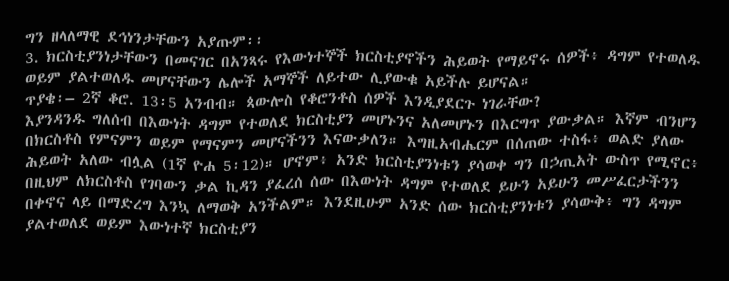ግን ዘላለማዊ ደኅነንታቸውን አያጡም፡፡
3. ክርስቲያንነታቸውን በመናገር በአንጻሩ የእውነተኞች ክርስቲያኖችን ሕይወት የማይኖሩ ሰዎች፥ ዳግም የተወለዱ ወይም ያልተወለዱ መሆናቸውን ሌሎች አማኞች ለይተው ሊያውቁ አይችሉ ይሆናል።
ጥያቄ፡– 2ኛ ቆሮ. 13፡5 አንብብ። ጳውሎስ የቆሮንቶስ ሰዎች እንዲያደርጉ ነገራቸው?
እያንዳንዱ ግለሰብ በእውነት ዳግም የተወለደ ክርስቲያን መሆኑንና አለመሆኑን በእርግጥ ያውቃል። እኛም ብንሆን በክርስቶስ የምናምን ወይም የማናምን መሆናችንን እናውቃለን። እግዚአብሔርም በሰጠው ተስፋ፥ ወልድ ያለው ሕይወት አለው ብሏል (1ኛ ዮሐ 5፡12)። ሆኖም፥ አንድ ክርስቲያንነቱን ያሳወቀ ግን በኃጢአት ውስጥ የሚኖር፥ በዚህም ለክርስቶስ የገባውን ቃል ኪዳን ያፈረሰ ሰው በእውነት ዳግም የተወለደ ይሁን አይሁን መሥፈርታችንን በቀኖና ላይ በማድረግ እንኳ ለማወቅ አንችልም። እንደዚሁም አንድ ሰው ክርስቲያንነቱን ያሳውቅ፥ ግን ዳግም ያልተወለደ ወይም እውነተኛ ክርስቲያን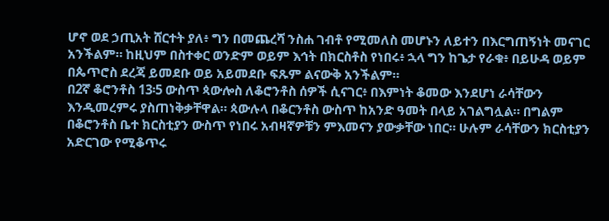ሆኖ ወደ ኃጢአት ሸርተት ያለ፥ ግን በመጨረሻ ንስሐ ገብቶ የሚመለስ መሆኑን ለይተን በእርግጠኝነት መናገር አንችልም። ከዚህም በስተቀር ወንድም ወይም እኅት በክርስቶስ የነበሩ፥ ኋላ ግን ከጌታ የራቁ፥ በይሁዳ ወይም በጴጥሮስ ደረጃ ይመደቡ ወይ አይመደቡ ፍጹም ልናውቅ አንችልም።
በ2ኛ ቆሮንቶስ 13፡5 ውስጥ ጳውሎስ ለቆሮንቶስ ሰዎች ሲናገር፥ በእምነት ቆመው እንደሆነ ራሳቸውን እንዲመረምሩ ያስጠነቅቃቸዋል። ጳውሉላ በቆርንቶስ ውስጥ ከአንድ ዓመት በላይ አገልግሏል። በግልም በቆሮንቶስ ቤተ ክርስቲያን ውስጥ የነበሩ አብዛኛዎቹን ምእመናን ያውቃቸው ነበር። ሁሉም ራሳቸውን ክርስቲያን አድርገው የሚቆጥሩ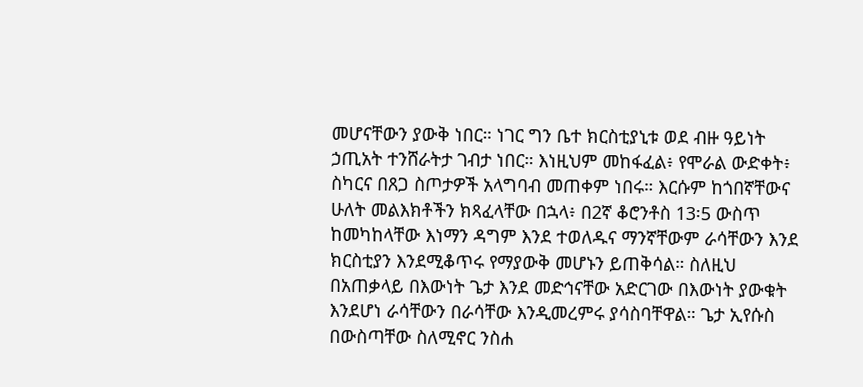መሆናቸውን ያውቅ ነበር። ነገር ግን ቤተ ክርስቲያኒቱ ወደ ብዙ ዓይነት ኃጢአት ተንሸራትታ ገብታ ነበር። እነዚህም መከፋፈል፥ የሞራል ውድቀት፥ ስካርና በጸጋ ስጦታዎች አላግባብ መጠቀም ነበሩ። እርሱም ከጎበኛቸውና ሁለት መልእክቶችን ክጻፈላቸው በኋላ፥ በ2ኛ ቆሮንቶስ 13፡5 ውስጥ ከመካከላቸው እነማን ዳግም እንደ ተወለዱና ማንኛቸውም ራሳቸውን እንደ ክርስቲያን እንደሚቆጥሩ የማያውቅ መሆኑን ይጠቅሳል። ስለዚህ በአጠቃላይ በእውነት ጌታ እንደ መድኅናቸው አድርገው በእውነት ያውቁት እንደሆነ ራሳቸውን በራሳቸው እንዲመረምሩ ያሳስባቸዋል። ጌታ ኢየሱስ በውስጣቸው ስለሚኖር ንስሐ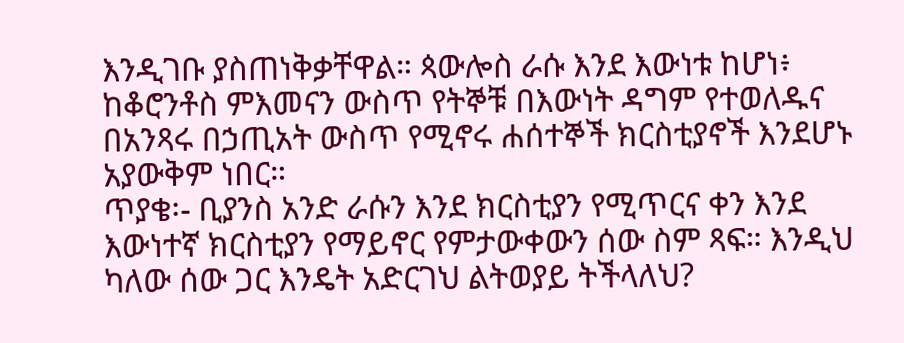እንዲገቡ ያስጠነቅቃቸዋል። ጳውሎስ ራሱ እንደ እውነቱ ከሆነ፥ ከቆሮንቶስ ምእመናን ውስጥ የትኞቹ በእውነት ዳግም የተወለዱና በአንጻሩ በኃጢአት ውስጥ የሚኖሩ ሐሰተኞች ክርስቲያኖች እንደሆኑ አያውቅም ነበር።
ጥያቄ፡- ቢያንስ አንድ ራሱን እንደ ክርስቲያን የሚጥርና ቀን እንደ እውነተኛ ክርስቲያን የማይኖር የምታውቀውን ሰው ስም ጻፍ። እንዲህ ካለው ሰው ጋር እንዴት አድርገህ ልትወያይ ትችላለህ?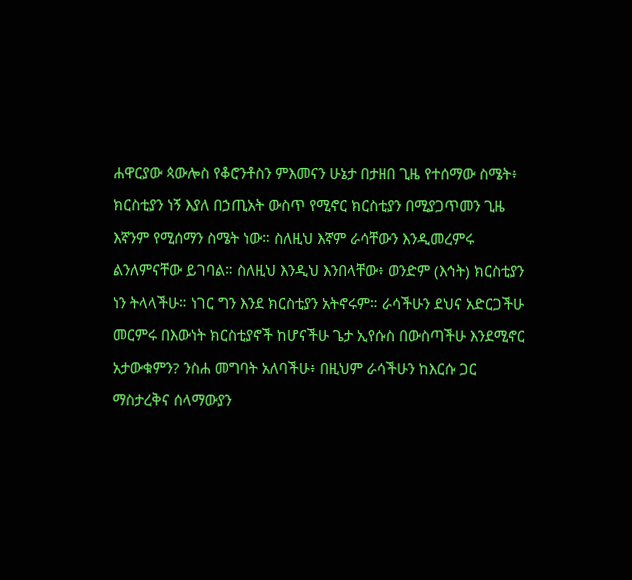ሐዋርያው ጳውሎስ የቆሮንቶስን ምእመናን ሁኔታ በታዘበ ጊዜ የተሰማው ስሜት፥ ክርስቲያን ነኝ እያለ በኃጢአት ውስጥ የሚኖር ክርስቲያን በሚያጋጥመን ጊዜ እኛንም የሚሰማን ስሜት ነው። ስለዚህ እኛም ራሳቸውን እንዲመረምሩ ልንለምናቸው ይገባል። ስለዚህ እንዲህ እንበላቸው፥ ወንድም (እኅት) ክርስቲያን ነን ትላላችሁ። ነገር ግን እንደ ክርስቲያን አትኖሩም። ራሳችሁን ደህና አድርጋችሁ መርምሩ በእውነት ክርስቲያኖች ከሆናችሁ ጌታ ኢየሱስ በውስጣችሁ እንደሚኖር አታውቁምን? ንስሐ መግባት አለባችሁ፥ በዚህም ራሳችሁን ከእርሱ ጋር ማስታረቅና ሰላማውያን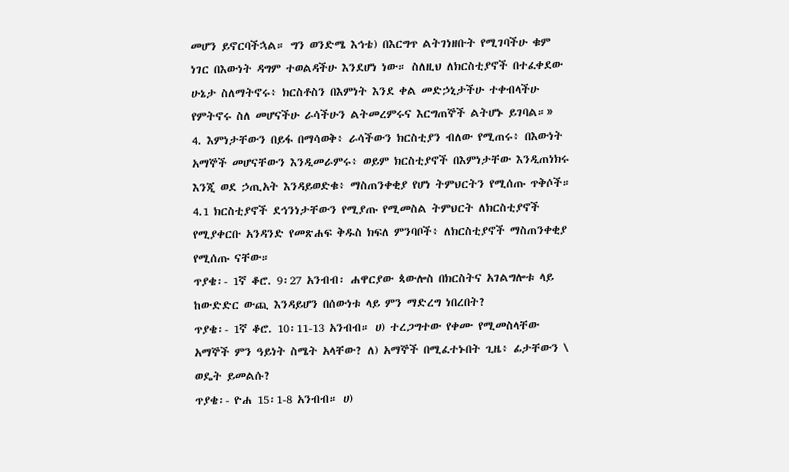መሆን ይኖርባችኋል። ግን ወንድሜ እኅቴ) በእርግጥ ልትገነዘቡት የሚገባችሁ ቁም ነገር በእውነት ዳግም ተወልዳችሁ እንደሆነ ነው። ስለዚህ ለክርስቲያኖች በተፈቀደው ሁኔታ ስለማትኖሩ፥ ክርስቶስን በእምነት እንደ ቀል መድኃኒታችሁ ተቀብላችሁ የምትኖሩ ስለ መሆናችሁ ራሳችሁን ልትመረምሩና እርግጠኞች ልትሆኑ ይገባል።»
4. እምነታቸውን በይፋ በማሳወቅ፥ ራሳችውን ክርስቲያን ብለው የሚጠሩ፥ በእውነት አማኞች መሆናቸውን እንዲመራምሩ፥ ወይም ክርስቲያኖች በእምነታቸው እንዲጠነክሩ እንጂ ወደ ኃጢአት እንዳይወድቁ፥ ማስጠንቀቂያ የሆነ ትምህርትን የሚሰጡ ጥቅሶች።
4.1 ክርስቲያኖች ደኅንነታቸውን የሚያጡ የሚመስል ትምህርት ለክርስቲያኖች የሚያቀርቡ አንዳንድ የመጽሐፍ ቅዱስ ክፍለ ምንባቦች፥ ለክርስቲያኖች ማስጠንቀቂያ የሚሰጡ ናቸው።
ጥያቄ፡- 1ኛ ቆሮ. 9፡27 አንብብ፡ ሐዋርያው ጳውሎስ በክርስትና አገልግሎቱ ላይ ከውድድር ውጪ እንዳይሆን በሰውነቱ ላይ ምን ማድረግ ነበረበት?
ጥያቄ፡- 1ኛ ቆሮ. 10፡11-13 አንብብ። ሀ) ተረጋግተው የቀሙ የሚመስላቸው አማኞች ምን ዓይነት ስሜት አላቸው? ለ) አማኞች በሚፈተኑበት ጊዜ፥ ፊታቸውን \ ወዴት ይመልሱ?
ጥያቄ፡- ዮሐ 15፡1-8 አንብብ። ሀ)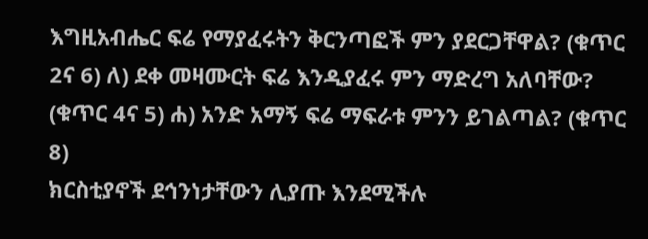እግዚአብሔር ፍሬ የማያፈሩትን ቅርንጣፎች ምን ያደርጋቸዋል? (ቁጥር 2ና 6) ለ) ደቀ መዛሙርት ፍሬ እንዲያፈሩ ምን ማድረግ አለባቸው? (ቁጥር 4ና 5) ሐ) አንድ አማኝ ፍሬ ማፍራቱ ምንን ይገልጣል? (ቁጥር 8)
ክርስቲያኖች ደኅንነታቸውን ሊያጡ እንደሚችሉ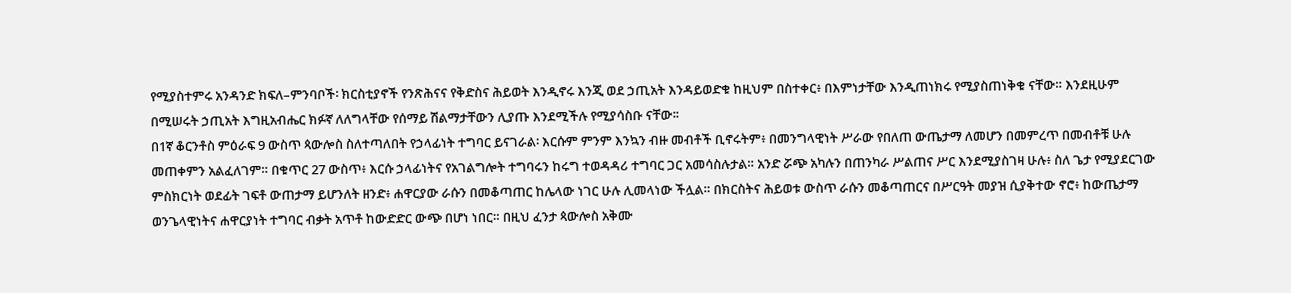የሚያስተምሩ አንዳንድ ክፍለ–ምንባቦች፡ ክርስቲያኖች የንጽሕናና የቅድስና ሕይወት እንዲኖሩ እንጂ ወደ ኃጢአት እንዳይወድቁ ከዚህም በስተቀር፥ በእምነታቸው እንዲጠነክሩ የሚያስጠነቅቁ ናቸው። እንደዚሁም በሚሠሩት ኃጢአት እግዚአብሔር ክፉኛ ለለግላቸው የሰማይ ሽልማታቸውን ሊያጡ እንደሚችሉ የሚያሳስቡ ናቸው፡፡
በ1ኛ ቆርንቶስ ምዕራፍ 9 ውስጥ ጳውሎስ ስለተጣለበት የኃላፊነት ተግባር ይናገራል፡ እርሱም ምንም እንኳን ብዙ መብቶች ቢኖሩትም፥ በመንግላዊነት ሥራው የበለጠ ውጤታማ ለመሆን በመምረጥ በመብቶቹ ሁሉ መጠቀምን አልፈለገም። በቁጥር 27 ውስጥ፥ እርሱ ኃላፊነትና የአገልግሎት ተግባሩን ከሩግ ተወዳዳሪ ተግባር ጋር አመሳስሉታል። አንድ ሯጭ አካሉን በጠንካራ ሥልጠና ሥር እንደሚያስገዛ ሁሉ፥ ስለ ጌታ የሚያደርገው ምስክርነት ወደፊት ገፍቶ ውጠታማ ይሆንለት ዘንድ፥ ሐዋርያው ራሱን በመቆጣጠር ከሌላው ነገር ሁሉ ሊመላነው ችሏል። በክርስትና ሕይወቱ ውስጥ ራሱን መቆጣጠርና በሥርዓት መያዝ ሲያቅተው ኖሮ፥ ከውጤታማ ወንጌላዊነትና ሐዋርያነት ተግባር ብቃት አጥቶ ከውድድር ውጭ በሆነ ነበር። በዚህ ፈንታ ጳውሎስ አቅሙ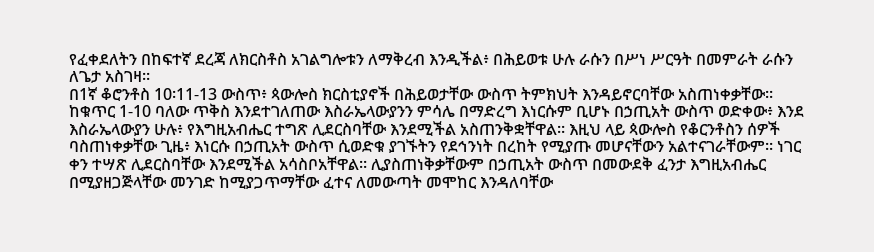የፈቀደለትን በከፍተኛ ደረጃ ለክርስቶስ አገልግሎቱን ለማቅረብ እንዲችል፥ በሕይወቱ ሁሉ ራሱን በሥነ ሥርዓት በመምራት ራሱን ለጌታ አስገዛ።
በ1ኛ ቆሮንቶስ 10፡11-13 ውስጥ፥ ጳውሎስ ክርስቲያኖች በሕይወታቸው ውስጥ ትምክህት እንዳይኖርባቸው አስጠነቀቃቸው። ከቁጥር 1-10 ባለው ጥቅስ እንደተገለጠው እስራኤላውያንን ምሳሌ በማድረግ እነርሱም ቢሆኑ በኃጢአት ውስጥ ወድቀው፥ እንደ እስራኤላውያን ሁሉ፥ የእግዚአብሔር ተግጽ ሊደርስባቸው እንደሚችል አስጠንቅቋቸዋል። እዚህ ላይ ጳውሎስ የቆርንቶስን ሰዎች ባስጠነቀቃቸው ጊዜ፥ እነርሱ በኃጢአት ውስጥ ሲወድቁ ያገኙትን የደኅንነት በረከት የሚያጡ መሆናቸውን አልተናገራቸውም። ነገር ቀን ተሣጽ ሊደርስባቸው እንደሚችል አሳስቦአቸዋል። ሊያስጠነቅቃቸውም በኃጢአት ውስጥ በመውደቅ ፈንታ እግዚአብሔር በሚያዘጋጅላቸው መንገድ ከሚያጋጥማቸው ፈተና ለመውጣት መሞከር እንዳለባቸው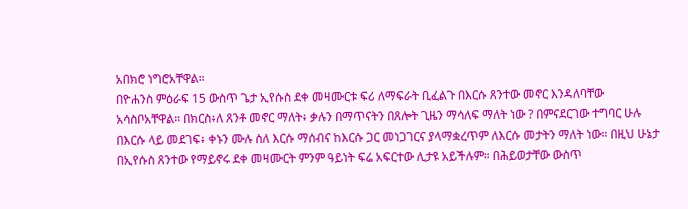አበክሮ ነግሮአቸዋል።
በዮሐንስ ምዕራፍ 15 ውስጥ ጌታ ኢየሱስ ደቀ መዛሙርቱ ፍሪ ለማፍራት ቢፈልጉ በእርሱ ጸንተው መኖር እንዳለባቸው አሳስቦአቸዋል። በክርስ፥ለ ጸንቶ መኖር ማለት፥ ቃሉን በማጥናትን በጸሎት ጊዜን ማሳለፍ ማለት ነው ? በምናደርገው ተግባር ሁሉ በእርሱ ላይ መደገፍ፥ ቀኑን ሙሉ ስለ እርሱ ማሰብና ከእርሱ ጋር መነጋገርና ያላማቋረጥም ለእርሱ መታትን ማለት ነው። በዚህ ሁኔታ በኢየሱስ ጸንተው የማይኖሩ ደቀ መዛሙርት ምንም ዓይነት ፍሬ አፍርተው ሊታዩ አይችሉም። በሕይወታቸው ውስጥ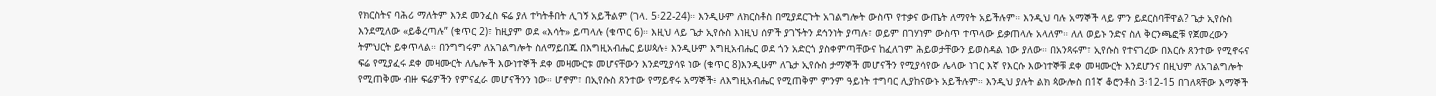የክርስትና ባሕሪ ማለትም እንደ መንፈስ ፍሬ ያለ ተካትቶበት ሊገኝ አይችልም (ገላ. 5፡22-24)። እንዲሁም ለክርስቶስ በሚያደርጉት አገልግሎት ውስጥ የተቃና ውጤት ለማየት አይችሉም። እንዲህ ባሉ አማኞች ላይ ምን ይደርስባቸዋል? ጌታ ኢየሱስ እንደሚለው «ይቆረጣሉ” (ቁጥር 2)፣ ከዚያም ወደ «እሳት» ይጣላሉ (ቁጥር 6)። እዚህ ላይ ጌታ ኢየሱስ እነዚህ ሰዎች ያገኙትን ደኅንነት ያጣሉ፣ ወይም በገሃነም ውስጥ ተጥላው ይቃጠላሉ አላለም። ለለ ወይኑ ንድና ስለ ቅርንጫፎቹ የጀመረውን ትምህርት ይቀጥላል። በንግግሩም ለአገልግሎት ስለማይበጁ በእግዚአብሔር ይሠጳሉ፥ እንዲሁም እግዚአብሔር ወደ ጎን አድርጎ ያስቀምጣቸውና ከፈለገም ሕይወታቸውን ይወስዳል ነው ያለው። በአንጻሩም፣ ኢየሱስ የተናገረው በእርሱ ጸንተው የሚኖሩና ፍሬ የሚያፈሩ ደቀ መዛሙርት ለሌሎች እውነተኞች ደቀ መዛሙርቱ መሆናቸውን እንደሚያሳዩ ነው (ቁጥር 8)እንዲሁም ለጌታ ኢየሱስ ታማኞች መሆናችን የሚያሳየው ሌላው ነገር እኛ የእርሱ እውነተኞቹ ደቀ መዛሙርት እንደሆንና በዚህም ለአገልግሎት የሚጠቅሙ ብዙ ፍሬዎችን የምናፈራ መሆናችንን ነው። ሆኖም፣ በኢየሱስ ጸንተው የማይኖሩ አማኞች፥ ለእግዚአብሔር የሚጠቅም ምንም ዓይነት ተግባር ሊያከናውኑ አይችሉም። እንዲህ ያሉት ልክ ጳውሎስ በ1ኛ ቆሮንቶስ 3፡12-15 በገለጻቸው እማኞች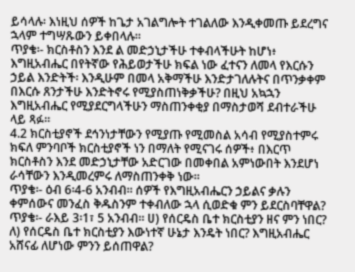ይሳላሉ፡ እነዚህ ሰዎች ከጌታ አገልግሎት ተገልለው እንዲቀመጡ ይደረግና ኋላም ተግሣጹውን ይቀበላሉ።
ጥያቄ፡- ክርስቶስን እንደ ል መድኃኒታችሁ ተቀብላችሁት ከሆነ፥ እግዚአብሔር በየትኛው የሕይወታችሁ ክፍል ነው ፈተናን ለመላ የእርሱን ኃይል እንድትች፡ እንዲሁም በመላ አቅማችሁ እንድታገለሉትና በጥንቃቀም በእርሱ ጸንታችሁ እንድትኖሩ የሚያስጠነቅቃችሁ? በዚህ አኳኋን እግዚአብሔር የሚያደርግላችሁን ማስጠንቀቂያ በማስታወሻ ደብተራችሁ ላይ ጻፉ።
4.2 ክርስቲያኖች ደኅንነታቸውን የሚያጡ የሚመስል አሳብ የሚያስተምሩ ክፍለ ምንባቦች ክርስቲያኖች ነን በማለት የሚናገሩ ሰዎች፥ በእርጥ ክርስቶስን እንደ መድኃኒታቸው አድርገው በመቀበል አምነውበት እንደሆነ ራሳቸውን እንዲመረምሩ ለማስጠንቀቅ ነው።
ጥያቄ፡- ዕብ 6፡4-6 አንብብ። ሰዎች የእግዚአብሔርን ኃይልና ቃሉን ቀምሰውና መንፈስ ቅዱስንም ተቀብለው ኋላ ሲወድቁ ምን ይደርስባቸዋል?
ጥያቄ፡- ራእይ 3፡1፣ 5 አንብብ። ሀ) የሰርዴስ ቤተ ክርስቲያን ዘና ምን ነበር? ለ) የሰርዴስ ቤተ ክርስቲያን እውነተኛ ሁኔታ እንዴት ነበር? እግዚአብሔር አሸናፊ ለሆነው ምንን ይሰጠዋል?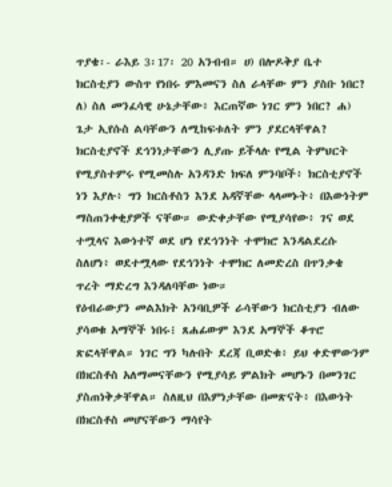ጥያቄ፡- ራእይ 3፡17፡ 20 አንብብ። ሀ) በሎዶቅያ ቤተ ክርስቲያን ውስጥ የነበሩ ምእመናን ስለ ራላቸው ምን ያስቡ ነበር? ለ) ስለ መንፈሳዊ ሁኔታቸው፥ እርጠኛው ነገር ምን ነበር? ሐ) ጌታ ኢየሱስ ልባቸውን ለሚከፍቱለት ምን ያደርላቸዋል?
ክርስቲያኖች ደኅንነታቸውን ሊያጡ ይችላሉ የሚል ትምህርት የሚያስተምሩ የሚመስሉ አንዳንድ ክፍለ ምንባቦች፥ ክርስቲያኖች ነን እያሉ፥ ግን ክርስቶስን እንደ አዳኛቸው ላላመኑት፥ በእውነትም ማስጠንቀቂያዎች ናቸው። ውድቀታቸው የሚያሳየው፥ ገና ወደ ተሟላና እውነተኛ ወደ ሆነ የደኅንነት ተሞክሮ እንዳልደረሱ ስለሆነ፥ ወደተሟላው የደኅንነት ተሞክር ለመድረስ በጥንቃቄ ጥረት ማድረግ እንዳለባቸው ነው።
የዕብራውያን መልእክት አንባቢዎች ራሳቸውን ክርስቲያን ብለው ያሳወቁ አማኞች ነበሩ፧ ጸሐፊውም እንደ አማኞች ቆጥሮ ጽፎላቸዋል። ነገር ግን ካሉበት ደረጃ ቢወድቁ፥ ይህ ቀድሞውንም በክርስቶስ አለማመናቸውን የሚያሳይ ምልክት መሆኑን በመንገር ያስጠነቅቃቸዋል። ስለዚህ በእምነታቸው በመጽናት፥ በእውነት በክርስቶስ መሆናቸውን ማሳየት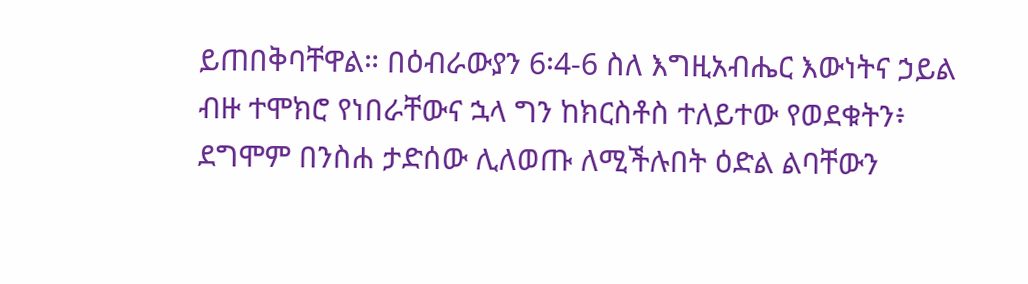ይጠበቅባቸዋል። በዕብራውያን 6፡4-6 ስለ እግዚአብሔር እውነትና ኃይል ብዙ ተሞክሮ የነበራቸውና ኋላ ግን ከክርስቶስ ተለይተው የወደቁትን፥ ደግሞም በንስሐ ታድሰው ሊለወጡ ለሚችሉበት ዕድል ልባቸውን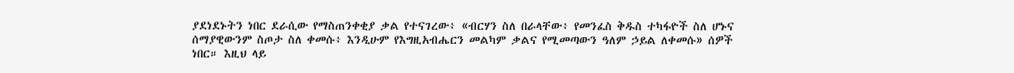ያደነደኑትን ነበር ደራሲው የማስጠንቀቂያ ቃል የተናገረው፥ «ብርሃን ስለ በራላቸው፥ የመንፈስ ቅዱስ ተካፋዮች ስለ ሆኑና ሰማያዊውንም ስጦታ ስለ ቀመሱ፥ እንዲሁም የእግዚአብሔርን መልካም ቃልና የሚመጣውን ዓለም ኃይል ለቀመሱ» ሰዎች ነበር። እዚህ ላይ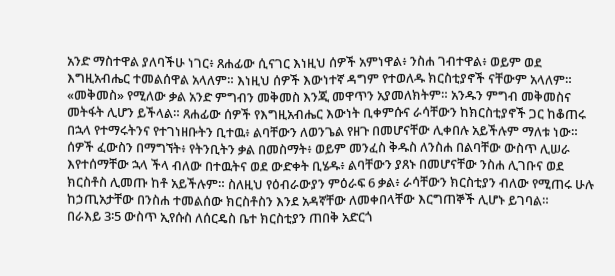አንድ ማስተዋል ያለባችሁ ነገር፥ ጸሐፊው ሲናገር እነዚህ ሰዎች አምነዋል፥ ንስሐ ገብተዋል፥ ወይም ወደ እግዚአብሔር ተመልሰዋል አላለም። እነዚህ ሰዎች እውነተኛ ዳግም የተወለዱ ክርስቲያኖች ናቸውም አላለም። «መቅመስ» የሚለው ቃል አንድ ምግብን መቅመስ እንጂ መዋጥን አያመለክትም። አንዱን ምግብ መቅመስና መትፋት ሊሆን ይችላል። ጸሐፊው ሰዎች የእግዚአብሔር እውነት ቢቀምሱና ራሳቸውን ከክርስቲያኖች ጋር ከቆጠሩ በኋላ የተማሩትንና የተገነዘቡትን ቢተዉ፥ ልባቸውን ለወንጌል የዘጉ በመሆናቸው ሊቀበሉ አይችሉም ማለቱ ነው። ሰዎች ፈውስን በማግኘት፥ የትንቢትን ቃል በመስማት፥ ወይም መንፈስ ቅዱስ ለንስሐ በልባቸው ውስጥ ሊሠራ እየተሰማቸው ኋላ ችላ ብለው በተዉትና ወደ ውድቀት ቢሄዱ፥ ልባቸውን ያጸኑ በመሆናቸው ንስሐ ሊገቡና ወደ ክርስቶስ ሊመጡ ከቶ አይችሉም። ስለዚህ የዕብራውያን ምዕራፍ 6 ቃል፥ ራሳቸውን ክርስቲያን ብለው የሚጠሩ ሁሉ ከኃጢአታቸው በንስሐ ተመልሰው ክርስቶስን እንደ አዳኛቸው ለመቀበላቸው እርግጠኞች ሊሆኑ ይገባል።
በራእይ 3፡5 ውስጥ ኢየሱስ ለሰርዴስ ቤተ ክርስቲያን ጠበቅ አድርጎ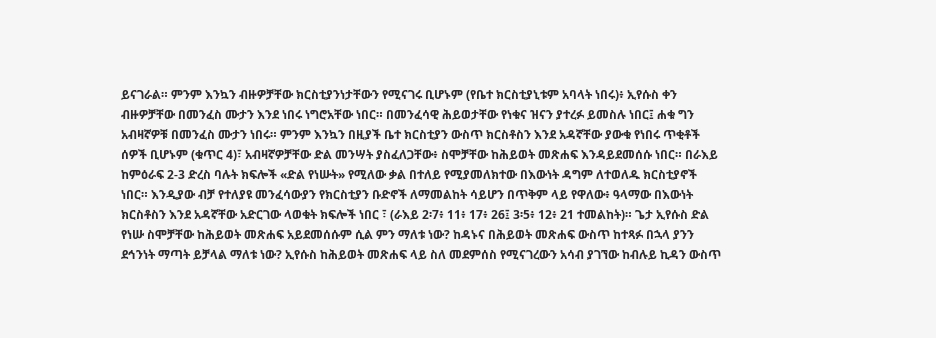ይናገራል። ምንም እንኳን ብዙዎቻቸው ክርስቲያንነታቸውን የሚናገሩ ቢሆኑም (የቤተ ክርስቲያኒቱም አባላት ነበሩ)፥ ኢየሱስ ቀን ብዙዎቻቸው በመንፈስ ሙታን እንደ ነበሩ ነግሮአቸው ነበር። በመንፈሳዊ ሕይወታቸው የነቁና ዝናን ያተረፉ ይመስሉ ነበር፤ ሐቁ ግን አብዛኛዎቹ በመንፈስ ሙታን ነበሩ። ምንም እንኳን በዚያች ቤተ ክርስቲያን ውስጥ ክርስቶስን እንደ አዳኛቸው ያውቁ የነበሩ ጥቂቶች ሰዎች ቢሆኑም (ቁጥር 4)፣ አብዛኛዎቻቸው ድል መንሣት ያስፈለጋቸው፥ ስሞቻቸው ከሕይወት መጽሐፍ እንዳይደመሰሱ ነበር። በራእይ ከምዕራፍ 2-3 ድረስ ባሉት ክፍሎች «ድል የነሡት» የሚለው ቃል በተለይ የሚያመለክተው በእውነት ዳግም ለተወለዱ ክርስቲያኖች ነበር። እንዲያው ብቻ የተለያዩ መንፈሳውያን የክርስቲያን ቡድኖች ለማመልከት ሳይሆን በጥቅም ላይ የዋለው፥ ዓላማው በእውነት ክርስቶስን እንደ አዳኛቸው አድርገው ላወቁት ክፍሎች ነበር ፣ (ራእይ 2፡7፥ 11፥ 17፥ 26፤ 3፡5፥ 12፥ 21 ተመልከት)። ጌታ ኢየሱስ ድል የነሡ ስሞቻቸው ከሕይወት መጽሐፍ አይደመሰሱም ሲል ምን ማለቱ ነው? ከዳኑና በሕይወት መጽሐፍ ውስጥ ከተጻፉ በኋላ ያንን ደኅንነት ማጣት ይቻላል ማለቱ ነው? ኢየሱስ ከሕይወት መጽሐፍ ላይ ስለ መደምሰስ የሚናገረውን አሳብ ያገኘው ከብሉይ ኪዳን ውስጥ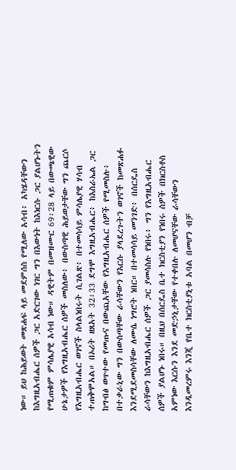ነው። ይህ ከሕይወት መጽሐፍ ላይ መደምሰስ የሚለው አሳብ፥ አካሄዳቸውን ከእግዚአብሔር ሰዎች ጋር አድርገው ነገር ግን በእውነት ከእነርሱ ጋር ያልሆኑትን የሚጠቁም ምሳሌያዊ አሳብ ነው። ዳዊትም በመዝሙር 69፡28 ላይ በውጫዊው ሁኔታዎች የእግዚአብሔር ሰዎች መስለው፥ በውስጣዊ ሕይወታቸው ግን ጨርሶ የእግዚአብሔር ወገኖች ስላልነበሩት ሲገልጽ፥ በተመሳሳይ ምሳሌያዊ ሃሳብ ተጠቅሞአል። በኦሪት ዘጸአት 32፡33 ደግሞ እግዚአብሔር፥ ከእስራኤል ጋር ከግብፅ ወጥተው የመጡና በውጪአቸው የእግዚአብሔር ሰዎች የሚመስሉ፥ በተቃራኒው ግን በውስጣቸው ራሳቸውን የእርሱ ያላደረጉትን ወገኖች ከመጽሐፉ እንደሚደመስሳቸው ለሙሴ ነግሮት ነበር። በተመሳሳይ መንገድ፥ በሰርዴስ ራሳቸውን ከእግዚአብሔር ሰዎች ጋር ያመሳስሉ የነበሩ፥ ግን የእግዚአብሔር ሰዎች ያልሆኑ ነበሩ። በዚህ በሰርዴስ ቤተ ክርስቲያን የነበሩ ሰዎች በክርስቶስ አምነው እርሱን እንደ መድኃኒታቸው የተቀበሉ ለመሆናቸው ራሳቸውን እንዲመረምሩ እንጂ የቤተ ክርስቲያኒቱ አባል በመሆን ብቻ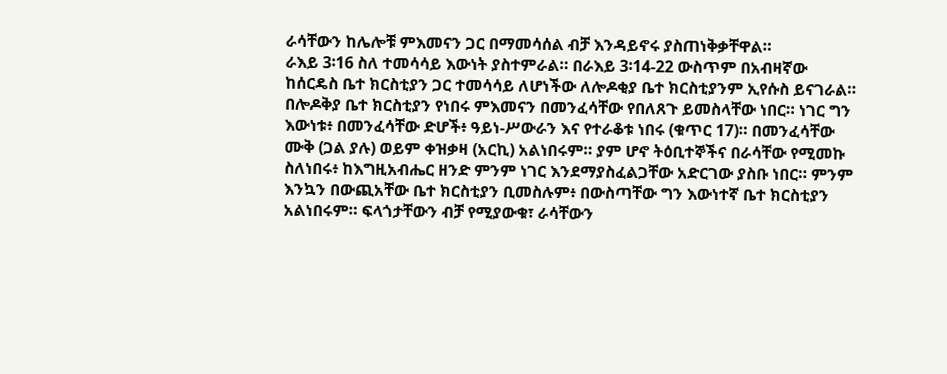ራሳቸውን ከሌሎቹ ምእመናን ጋር በማመሳሰል ብቻ እንዳይኖሩ ያስጠነቅቃቸዋል።
ራእይ 3፡16 ስለ ተመሳሳይ እውነት ያስተምራል። በራእይ 3፡14-22 ውስጥም በአብዛኛው ከሰርዴስ ቤተ ክርስቲያን ጋር ተመሳሳይ ለሆነችው ለሎዶቂያ ቤተ ክርስቲያንም ኢየሱስ ይናገራል። በሎዶቅያ ቤተ ክርስቲያን የነበሩ ምእመናን በመንፈሳቸው የበለጸጉ ይመስላቸው ነበር። ነገር ግን እውነቱ፥ በመንፈሳቸው ድሆች፥ ዓይነ-ሥውራን እና የተራቆቱ ነበሩ (ቁጥር 17)። በመንፈሳቸው ሙቅ (ጋል ያሉ) ወይም ቀዝቃዛ (አርኪ) አልነበሩም። ያም ሆኖ ትዕቢተኞችና በራሳቸው የሚመኩ ስለነበሩ፥ ከእግዚአብሔር ዘንድ ምንም ነገር እንደማያስፈልጋቸው አድርገው ያስቡ ነበር። ምንም እንኳን በውጪአቸው ቤተ ክርስቲያን ቢመስሉም፥ በውስጣቸው ግን እውነተኛ ቤተ ክርስቲያን አልነበሩም። ፍላጎታቸውን ብቻ የሚያውቁ፣ ራሳቸውን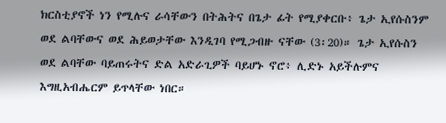ክርስቲያኖች ነን የሚሉና ራሳቸውን በትሕትና በጌታ ፊት የሚያቀርቡ፥ ጌታ ኢየሱስንም ወደ ልባቸውና ወደ ሕይወታቸው እንዲገባ የሚጋብዙ ናቸው (3፡20)። ጌታ ኢየሱስን ወደ ልባቸው ባይጠሩትና ድል አድራጊዎች ባይሆኑ ኖሮ፥ ሊድኑ አይችሉምና እግዚአብሔርም ይጥላቸው ነበር።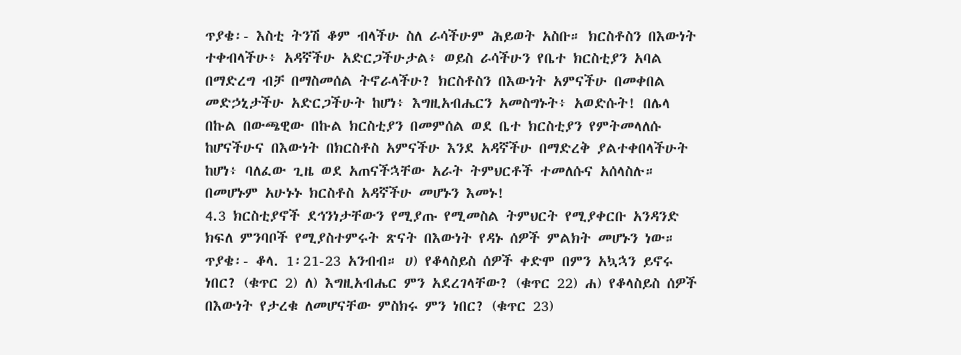ጥያቄ፡- እስቲ ትንሽ ቆም ብላችሁ ስለ ራሳችሁም ሕይወት አስቡ። ክርስቶስን በእውነት ተቀብላችሁ፥ አዳኛችሁ አድርጋችሁታል፥ ወይስ ራሳችሁን የቤተ ክርስቲያን አባል በማድረግ ብቻ በማስመሰል ትኖራላችሁ? ክርስቶስን በእውነት አምናችሁ በመቀበል መድኃኒታችሁ አድርጋችሁት ከሆነ፥ እግዚአብሔርን አመስግኑት፥ አወድሱት! በሌላ በኩል በውጫዊው በኩል ክርስቲያን በመምሰል ወደ ቤተ ክርስቲያን የምትመላለሱ ከሆናችሁና በእውነት በክርስቶስ አምናችሁ እንደ አዳኛችሁ በማድረቅ ያልተቀበላችሁት ከሆነ፥ ባለፈው ጊዜ ወደ አጠናችኋቸው አራት ትምህርቶች ተመለሱና አሰላስሉ። በመሆኑም አሁኑኑ ክርስቶስ አዳኛችሁ መሆኑን እመኑ!
4.3 ክርስቲያኖች ደኅንነታቸውን የሚያጡ የሚመስል ትምህርት የሚያቀርቡ አንዳንድ ክፍለ ምንባቦች የሚያስተምሩት ጽናት በእውነት የዳኑ ሰዎች ምልክት መሆኑን ነው።
ጥያቄ፡- ቆላ. 1፡21-23 አንብብ። ሀ) የቆላስይስ ሰዎች ቀድሞ በምን አኳኋን ይኖሩ ነበር? (ቁጥር 2) ለ) እግዚአብሔር ምን አደረገላቸው? (ቁጥር 22) ሐ) የቆላስይስ ሰዎች በእውነት የታረቁ ለመሆናቸው ምስክሩ ምን ነበር? (ቁጥር 23)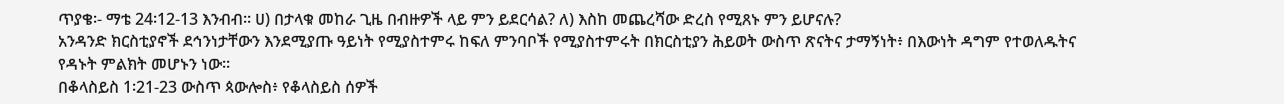ጥያቄ፡- ማቴ 24፡12-13 እንብብ። ሀ) በታላቁ መከራ ጊዜ በብዙዎች ላይ ምን ይደርሳል? ለ) እስከ መጨረሻው ድረስ የሚጸኑ ምን ይሆናሉ?
አንዳንድ ክርስቲያኖች ደኅንነታቸውን እንደሚያጡ ዓይነት የሚያስተምሩ ከፍለ ምንባቦች የሚያስተምሩት በክርስቲያን ሕይወት ውስጥ ጽናትና ታማኝነት፥ በእውነት ዳግም የተወለዱትና የዳኑት ምልክት መሆኑን ነው።
በቆላስይስ 1፡21-23 ውስጥ ጳውሎስ፥ የቆላስይስ ሰዎች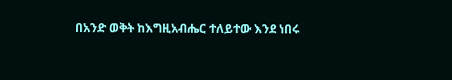በአንድ ወቅት ከእግዚአብሔር ተለይተው እንደ ነበሩ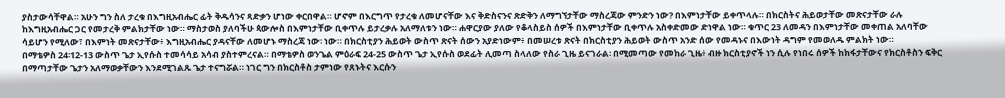ያስታውሳቸዋል። አሁን ግን ስለ ታረቁ በእግዚአብሔር ፊት ቅዱሳንና ጻድቃን ሆነው ቀርበዋል። ሆኖም በእርግጥ የታረቁ ለመሆናቸው እና ቅድስናንና ጽድቅን ለማግኘታቸው ማስረጃው ምንድን ነው? በእምነታቸው ይቀጥላሉ። በክርስትና ሕይወታቸው መጽናታቸው ራሉ ከእግዚአብሔር ጋር የመታረቅ ምልክታቸው ነው። ማስታወስ ያለባችሁ ጳውሎስ በእምነታቸው ቢቀጥሉ ይታረቃሉ አለማለቱን ነው። ሐዋርያው ያለው የቆላስይስ ሰዎች በእምነታቸው ቢቀጥሉ አስቀድመው ድነዋል ነው። ቁጥር 23 ለመዳን በእምነታቸው መቀጠል አለባቸው ሳይሆን የሚለው፣ በእምነት መጽናታቸው፥ እግዚአብሔር ያዳናቸው ለመሆኑ ማስረጃ ነው፡ ነው። በክርስቲያን ሕይወት ውስጥ ጽናት ሰውን አያድነውም፥ በመሠረቱ ጽናት በክርስቲያን ሕይወት ውስጥ አንድ ሰው የመዳኑና በእውነት ዳግም የመወለዱ ምልክት ነው።
በማቴዎስ 24፡12-13 ውስጥ ጌታ ኢየሱስ ተመሳሳይ አሳብ ያስተምረናል። በማቴዎስ ወንጌል ምዕራፍ 24-25 ውስጥ ጌታ ኢየሱስ ወደፊት ሊመጣ ስላለው የስራ ጊዜ ይናገራል፡ በሚመጣው የመከራ ጊዜ፥ ብዙ ክርስቲያኖች ነን ሲሉ የነበሩ ሰዎች ከክፋታቸውና የክርስቶስን ፍቅር በማጣታቸው ጌታን አለማወቃቸውን እንደሚገልጹ ጌታ ተናግሯል። ነገር ግን በክርስቶስ ታምነው የጸኑትና እርሱን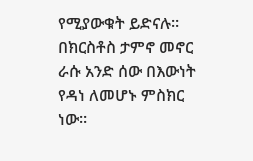የሚያውቁት ይድናሉ። በክርስቶስ ታምኖ መኖር ራሱ አንድ ሰው በእውነት የዳነ ለመሆኑ ምስክር ነው።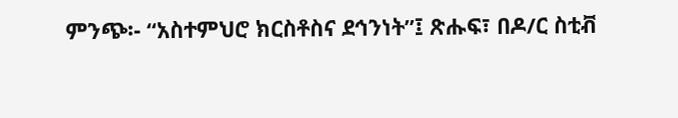ምንጭ፡- “አስተምህሮ ክርስቶስና ደኅንነት”፤ ጽሑፍ፣ በዶ/ር ስቲቭ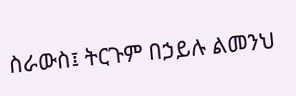ስራውስ፤ ትርጉም በኃይሉ ልመንህ